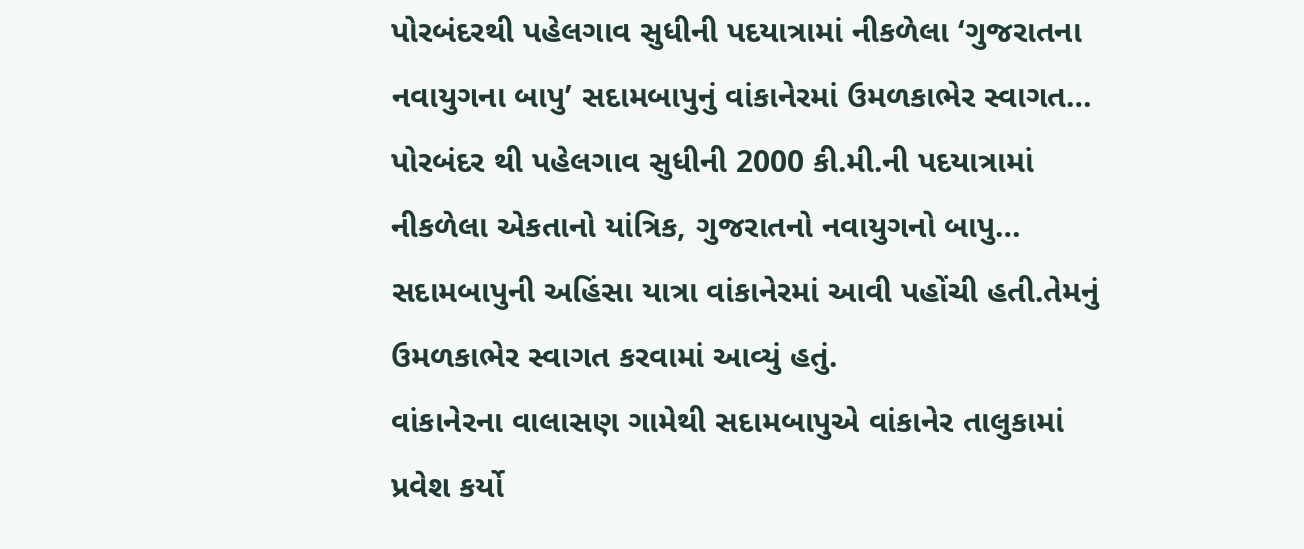પોરબંદરથી પહેલગાવ સુધીની પદયાત્રામાં નીકળેલા ‘ગુજરાતના નવાયુગના બાપુ’ સદામબાપુનું વાંકાનેરમાં ઉમળકાભેર સ્વાગત…
પોરબંદર થી પહેલગાવ સુધીની 2000 કી.મી.ની પદયાત્રામાં નીકળેલા એકતાનો યાંત્રિક, ગુજરાતનો નવાયુગનો બાપુ… સદામબાપુની અહિંસા યાત્રા વાંકાનેરમાં આવી પહોંચી હતી.તેમનું ઉમળકાભેર સ્વાગત કરવામાં આવ્યું હતું.
વાંકાનેરના વાલાસણ ગામેથી સદામબાપુએ વાંકાનેર તાલુકામાં પ્રવેશ કર્યો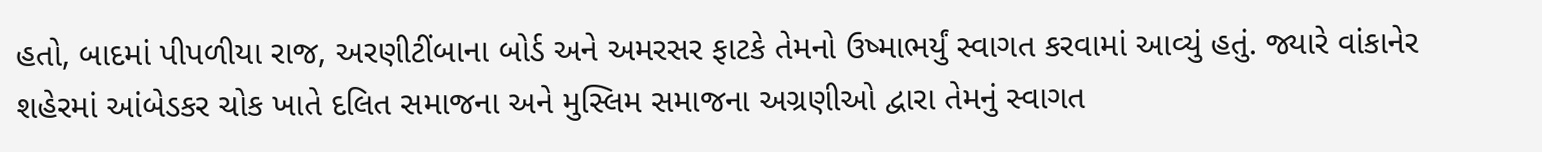હતો, બાદમાં પીપળીયા રાજ, અરણીટીંબાના બોર્ડ અને અમરસર ફાટકે તેમનો ઉષ્માભર્યું સ્વાગત કરવામાં આવ્યું હતું. જ્યારે વાંકાનેર શહેરમાં આંબેડકર ચોક ખાતે દલિત સમાજના અને મુસ્લિમ સમાજના અગ્રણીઓ દ્વારા તેમનું સ્વાગત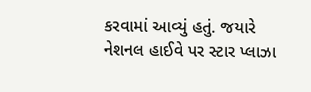કરવામાં આવ્યું હતું. જયારે નેશનલ હાઈવે પર સ્ટાર પ્લાઝા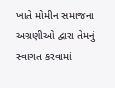ખાતે મોમીન સમાજના અગ્રણીઓ દ્વારા તેમનું સ્વાગત કરવામાં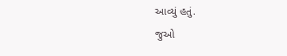આવ્યું હતું.
જુઓ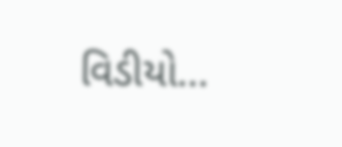વિડીયો…